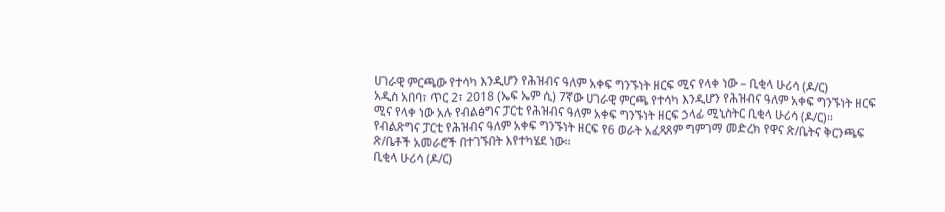ሀገራዊ ምርጫው የተሳካ እንዲሆን የሕዝብና ዓለም አቀፍ ግንኙነት ዘርፍ ሚና የላቀ ነው – ቢቂላ ሁሪሳ (ዶ/ር)
አዲስ አበባ፣ ጥር 2፣ 2018 (ኤፍ ኤም ሲ) 7ኛው ሀገራዊ ምርጫ የተሳካ እንዲሆን የሕዝብና ዓለም አቀፍ ግንኙነት ዘርፍ ሚና የላቀ ነው አሉ የብልፅግና ፓርቲ የሕዝብና ዓለም አቀፍ ግንኙነት ዘርፍ ኃላፊ ሚኒስትር ቢቂላ ሁሪሳ (ዶ/ር)፡፡
የብልጽግና ፓርቲ የሕዝብና ዓለም አቀፍ ግንኙነት ዘርፍ የ6 ወራት አፈጻጸም ግምገማ መድረክ የዋና ጽ/ቤትና ቅርንጫፍ ጽ/ቤቶች አመራሮች በተገኙበት እየተካሄደ ነው፡፡
ቢቂላ ሁሪሳ (ዶ/ር)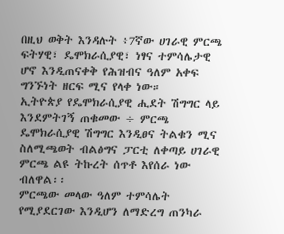በዚህ ወቅት እንዳሉት ፥7ኛው ሀገራዊ ምርጫ ፍትሃዊ፣ ዴሞክራሲያዊ፣ ነፃና ተምሳሌታዊ ሆኖ እንዲጠናቀቅ የሕዝብና ዓለም አቀፍ ግንኙነት ዘርፍ ሚና የላቀ ነው።
ኢትዮጵያ የዴሞክራሲያዊ ሒደት ሽግግር ላይ እንደምትገኝ ጠቁመው ÷ ምርጫ ዴሞክራሲያዊ ሽግግር እንዲፀና ትልቁን ሚና ስለሚጫወት ብልፅግና ፓርቲ ለቀጣይ ሀገራዊ ምርጫ ልዩ ትኩረት ሰጥቶ እየሰራ ነው ብለዋል፡፡
ምርጫው መላው ዓለም ተምሳሌት የሚያደርገው እንዲሆን ለማድረግ ጠንካራ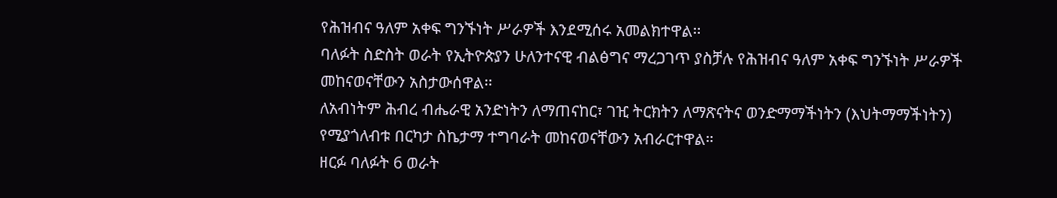የሕዝብና ዓለም አቀፍ ግንኙነት ሥራዎች እንደሚሰሩ አመልክተዋል፡፡
ባለፉት ስድስት ወራት የኢትዮጵያን ሁለንተናዊ ብልፅግና ማረጋገጥ ያስቻሉ የሕዝብና ዓለም አቀፍ ግንኙነት ሥራዎች መከናወናቸውን አስታውሰዋል፡፡
ለአብነትም ሕብረ ብሔራዊ አንድነትን ለማጠናከር፣ ገዢ ትርክትን ለማጽናትና ወንድማማችነትን (እህትማማችነትን) የሚያጎለብቱ በርካታ ስኬታማ ተግባራት መከናወናቸውን አብራርተዋል።
ዘርፉ ባለፉት 6 ወራት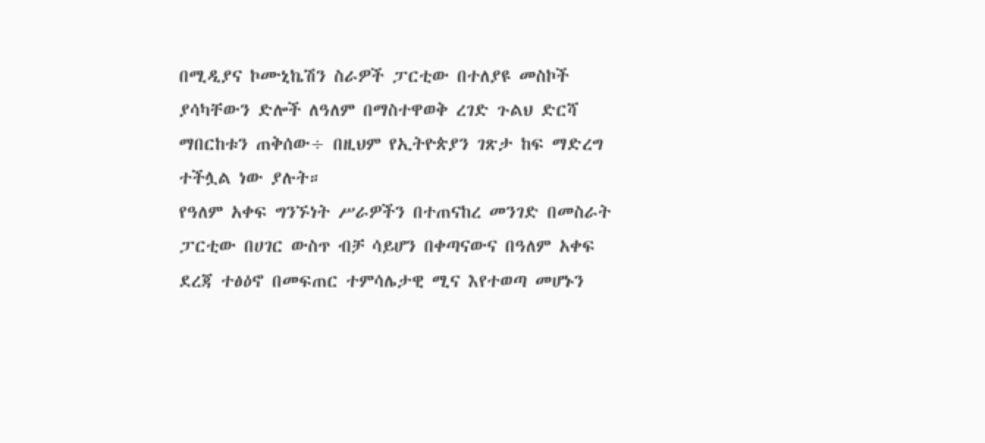በሚዲያና ኮሙኒኬሽን ስራዎች ፓርቲው በተለያዩ መስኮች ያሳካቸውን ድሎች ለዓለም በማስተዋወቅ ረገድ ጉልህ ድርሻ ማበርከቱን ጠቅሰው÷ በዚህም የኢትዮጵያን ገጽታ ከፍ ማድረግ ተችሏል ነው ያሉት።
የዓለም አቀፍ ግንኙነት ሥራዎችን በተጠናከረ መንገድ በመስራት ፓርቲው በሀገር ውስጥ ብቻ ሳይሆን በቀጣናውና በዓለም አቀፍ ደረጃ ተፅዕኖ በመፍጠር ተምሳሌታዊ ሚና እየተወጣ መሆኑን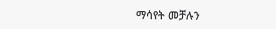ማሳየት መቻሉን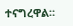ተናግረዋል።